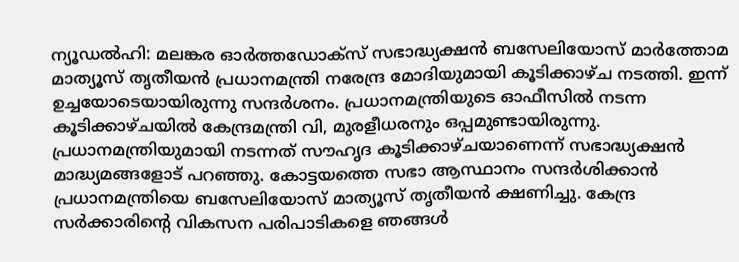ന്യൂഡൽഹി: മലങ്കര ഓർത്തഡോക്സ് സഭാദ്ധ്യക്ഷൻ ബസേലിയോസ് മാർത്തോമ മാത്യൂസ് തൃതീയൻ പ്രധാനമന്ത്രി നരേന്ദ്ര മോദിയുമായി കൂടിക്കാഴ്ച നടത്തി. ഇന്ന് ഉച്ചയോടെയായിരുന്നു സന്ദർശനം. പ്രധാനമന്ത്രിയുടെ ഓഫീസിൽ നടന്ന കൂടിക്കാഴ്ചയിൽ കേന്ദ്രമന്ത്രി വി, മുരളീധരനും ഒപ്പമുണ്ടായിരുന്നു.
പ്രധാനമന്ത്രിയുമായി നടന്നത് സൗഹൃദ കൂടിക്കാഴ്ചയാണെന്ന് സഭാദ്ധ്യക്ഷൻ മാദ്ധ്യമങ്ങളോട് പറഞ്ഞു. കോട്ടയത്തെ സഭാ ആസ്ഥാനം സന്ദർശിക്കാൻ പ്രധാനമന്ത്രിയെ ബസേലിയോസ് മാത്യൂസ് തൃതീയൻ ക്ഷണിച്ചു. കേന്ദ്ര സർക്കാരിന്റെ വികസന പരിപാടികളെ ഞങ്ങൾ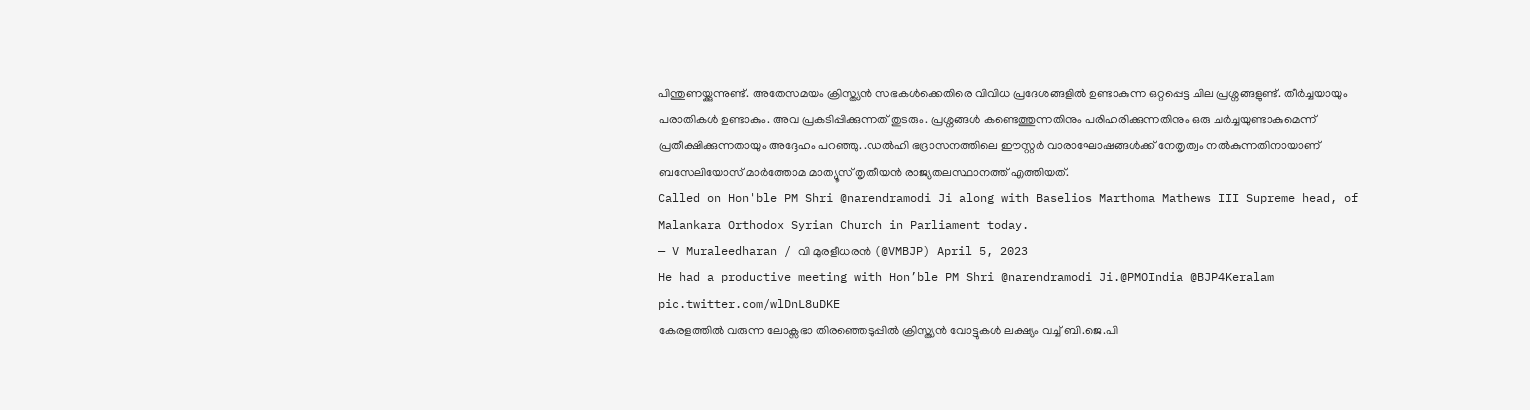പിന്തുണയ്ക്കുന്നുണ്ട്. അതേസമയം ക്രിസ്ത്യൻ സഭകൾക്കെതിരെ വിവിധ പ്രദേശങ്ങളിൽ ഉണ്ടാകുന്ന ഒറ്റപ്പെട്ട ചില പ്രശ്നങ്ങളുണ്ട്. തീർച്ചയായും പരാതികൾ ഉണ്ടാകും. അവ പ്രകടിപ്പിക്കുന്നത് തുടരും. പ്രശ്നങ്ങൾ കണ്ടെത്തുന്നതിനും പരിഹരിക്കുന്നതിനും ഒരു ചർച്ചയുണ്ടാകുമെന്ന് പ്രതീക്ഷിക്കുന്നതായും അദ്ദേഹം പറഞ്ഞു. .ഡൽഹി ഭദ്രാസനത്തിലെ ഈസ്റ്റർ വാരാഘോഷങ്ങൾക്ക് നേതൃത്വം നൽകുന്നതിനായാണ് ബസേലിയോസ് മാർത്തോമ മാത്യൂസ് തൃതീയൻ രാജ്യതലസ്ഥാനത്ത് എത്തിയത്.
Called on Hon'ble PM Shri @narendramodi Ji along with Baselios Marthoma Mathews III Supreme head, of Malankara Orthodox Syrian Church in Parliament today.
— V Muraleedharan / വി മുരളീധരൻ (@VMBJP) April 5, 2023
He had a productive meeting with Hon’ble PM Shri @narendramodi Ji.@PMOIndia @BJP4Keralam pic.twitter.com/wlDnL8uDKE
കേരളത്തിൽ വരുന്ന ലോക്സഭാ തിരഞ്ഞെടുപ്പിൽ ക്രിസ്ത്യൻ വോട്ടുകൾ ലക്ഷ്യം വച്ച് ബി.ജെ.പി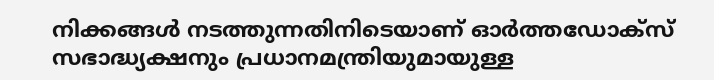നിക്കങ്ങൾ നടത്തുന്നതിനിടെയാണ് ഓർത്തഡോക്സ് സഭാദ്ധ്യക്ഷനും പ്രധാനമന്ത്രിയുമായുള്ള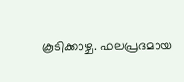കൂടിക്കാഴ്ച. ഫലപ്രദമായ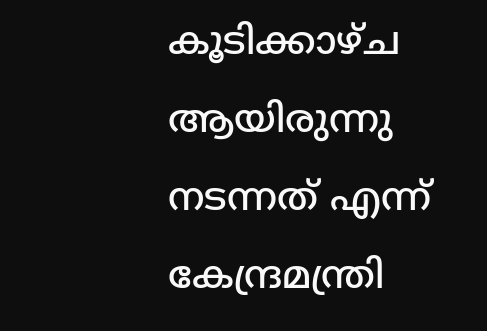കൂടിക്കാഴ്ച ആയിരുന്നു നടന്നത് എന്ന് കേന്ദ്രമന്ത്രി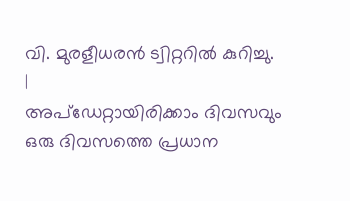വി. മുരളീധരൻ ട്വിറ്ററിൽ കുറിച്ചു.
|
അപ്ഡേറ്റായിരിക്കാം ദിവസവും
ഒരു ദിവസത്തെ പ്രധാന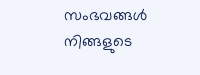സംഭവങ്ങൾ നിങ്ങളുടെ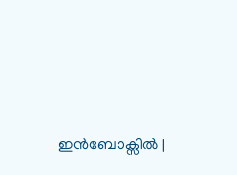ഇൻബോക്സിൽ |